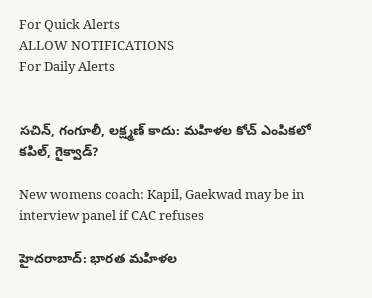For Quick Alerts
ALLOW NOTIFICATIONS
For Daily Alerts


సచిన్, గంగూలీ, లక్ష్మణ్ కాదు: మహిళల కోచ్ ఎంపికలో కపిల్‌, గైక్వాడ్‌?

New womens coach: Kapil, Gaekwad may be in interview panel if CAC refuses

హైదరాబాద్: భారత మహిళల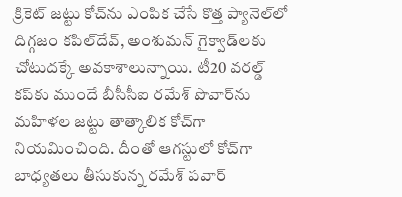క్రికెట్‌ జట్టు కోచ్‌ను ఎంపిక చేసే కొత్త ప్యానెల్‌లో దిగ్గజం కపిల్‌దేవ్‌, అంశుమన్‌ గైక్వాడ్‌లకు చోటుదక్కే అవకాశాలున్నాయి. టీ20 వరల్డ్ కప్‌కు ముందే బీసీసీఐ రమేశ్ పొవార్‌ను మహిళల జట్టు తాత్కాలిక కోచ్‌గా నియమించింది. దీంతో ఆగస్టులో కోచ్‌గా బాధ్యతలు తీసుకున్న రమేశ్ పవార్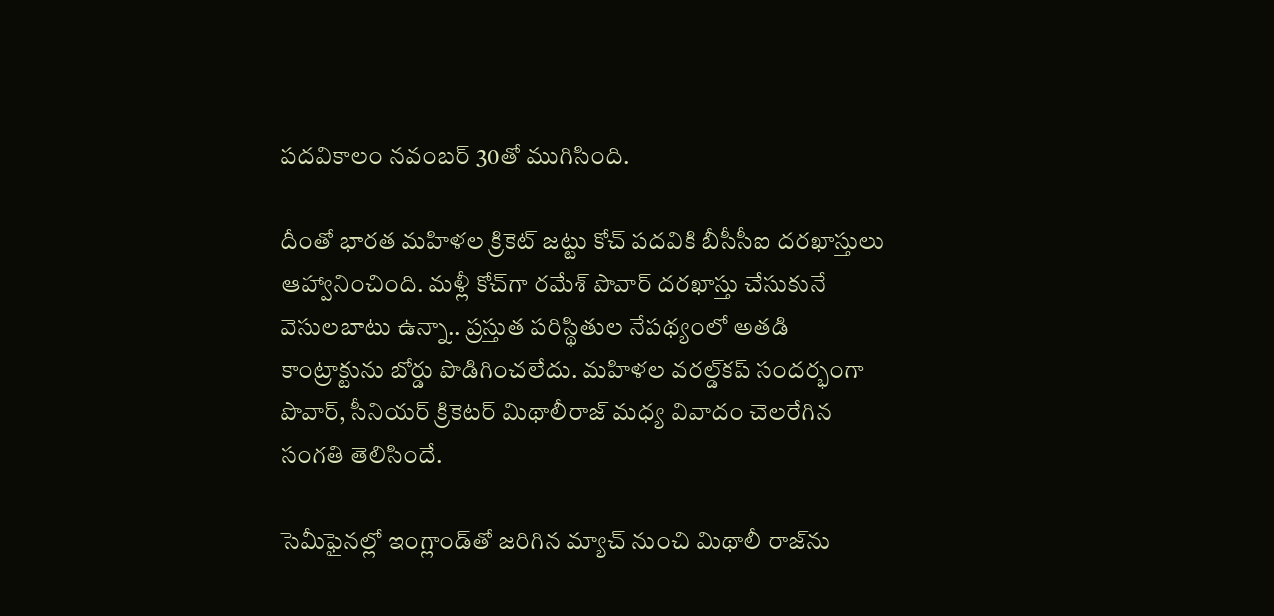పదవికాలం నవంబర్ 30తో ముగిసింది.

దీంతో భారత మహిళల క్రికెట్‌ జట్టు కోచ్‌ పదవికి బీసీసీఐ దరఖాస్తులు ఆహ్వానించింది. మళ్లీ కోచ్‌గా రమేశ్ పొవార్ దరఖాస్తు చేసుకునే వెసులబాటు ఉన్నా.. ప్రస్తుత పరిస్థితుల నేపథ్యంలో అతడి కాంట్రాక్టును బోర్డు పొడిగించలేదు. మహిళల వరల్డ్‌కప్ సందర్భంగా పొవార్‌, సీనియర్‌ క్రికెటర్ మిథాలీరాజ్‌ మధ్య వివాదం చెలరేగిన సంగతి తెలిసిందే.

సెమీఫైనల్లో ఇంగ్లాండ్‌తో జరిగిన మ్యాచ్‌ నుంచి మిథాలీ రాజ్‌ను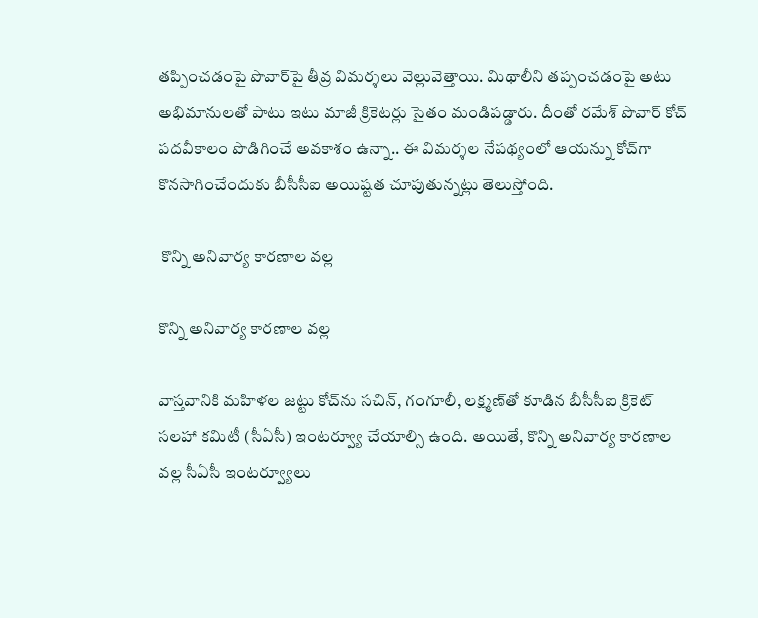తప్పించడంపై పొవార్‌పై తీవ్ర విమర్శలు వెల్లువెత్తాయి. మిథాలీని తప్పంచడంపై అటు అభిమానులతో పాటు ఇటు మాజీ క్రికెటర్లు సైతం మండిపడ్డారు. దీంతో రమేశ్ పొవార్ కోచ్‌ పదవీకాలం పొడిగించే అవకాశం ఉన్నా.. ఈ విమర్శల నేపథ్యంలో ఆయన్ను కోచ్‌గా కొనసాగించేందుకు బీసీసీఐ అయిష్టత చూపుతున్నట్లు తెలుస్తోంది.

 కొన్ని అనివార్య కారణాల వల్ల

కొన్ని అనివార్య కారణాల వల్ల

వాస్తవానికి మహిళల జట్టు కోచ్‌ను సచిన్‌, గంగూలీ, లక్ష్మణ్‌తో కూడిన బీసీసీఐ క్రికెట్‌ సలహా కమిటీ (సీఏసీ) ఇంటర్వ్యూ చేయాల్సి ఉంది. అయితే, కొన్ని అనివార్య కారణాల వల్ల సీఏసీ ఇంటర్వ్యూలు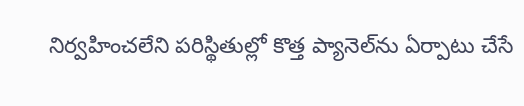నిర్వహించలేని పరిస్థితుల్లో కొత్త ప్యానెల్‌ను ఏర్పాటు చేసే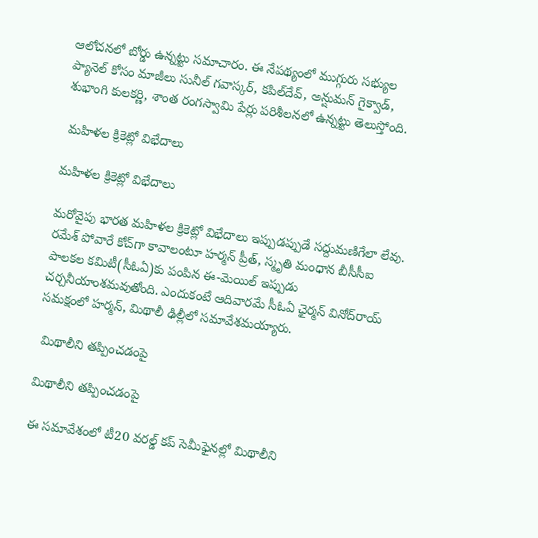ఆలోచనలో బోర్డు ఉన్నట్టు సమాచారం. ఈ నేపథ్యంలో ముగ్గురు సభ్యుల ప్యానెల్‌ కోసం మాజీలు సునీల్‌ గవాస్కర్‌, కపిల్‌దేవ్‌, అన్షుమన్‌ గైక్వాడ్‌, శుభాంగి కులకర్ణి, శాంత రంగస్వామి పేర్లు పరిశీలనలో ఉన్నట్టు తెలుస్తోంది.

 మహిళల క్రికెట్లో విభేదాలు

మహిళల క్రికెట్లో విభేదాలు

మరోవైపు భారత మహిళల క్రికెట్లో విభేదాలు ఇప్పుడప్పుడే సద్దుమణిగేలా లేవు. రమేశ్‌ పోవారే కోచ్‌గా కావాలంటూ హర్మన్‌ ప్రీత్‌, స్మృతి మంధాన బీసీసీఐ పాలకల కమిటీ(సీఓఏ)కు పంపిన ఈ-మెయిల్‌ ఇప్పుడు చర్చనీయాంశమవుతోంది. ఎందుకంటే ఆదివారమే సీఓఏ ఛైర్మన్‌ వినోద్‌రాయ్‌ సమక్షంలో హర్మన్‌, మిథాలీ ఢిల్లీలో సమావేశమయ్యారు.

 మిథాలీని తప్పించడంపై

మిథాలీని తప్పించడంపై

ఈ సమావేశంలో టీ20 వరల్డ్ కప్ సెమీఫైనల్లో మిథాలీని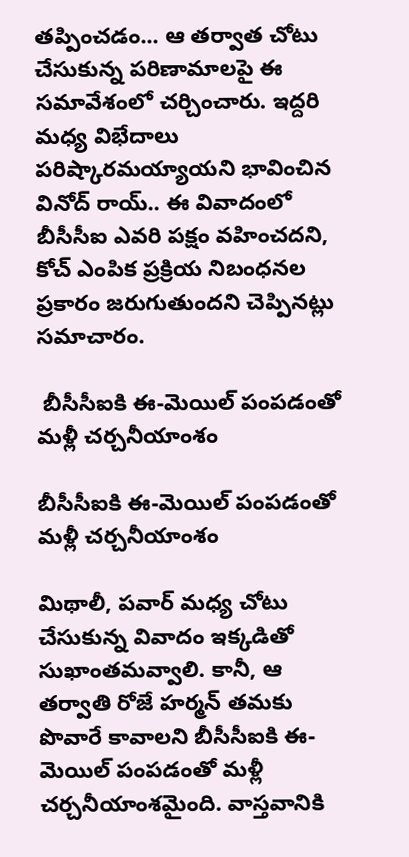తప్పించడం... ఆ తర్వాత చోటు చేసుకున్న పరిణామాలపై ఈ సమావేశంలో చర్చించారు. ఇద్దరి మధ్య విభేదాలు పరిష్కారమయ్యాయని భావించిన వినోద్‌ రాయ్‌.. ఈ వివాదంలో బీసీసీఐ ఎవరి పక్షం వహించదని, కోచ్‌ ఎంపిక ప్రక్రియ నిబంధనల ప్రకారం జరుగుతుందని చెప్పినట్లు సమాచారం.

 బీసీసీఐకి ఈ-మెయిల్‌ పంపడంతో మళ్లీ చర్చనీయాంశం

బీసీసీఐకి ఈ-మెయిల్‌ పంపడంతో మళ్లీ చర్చనీయాంశం

మిథాలీ, పవార్ మధ్య చోటు చేసుకున్న వివాదం ఇక్కడితో సుఖాంతమవ్వాలి. కానీ, ఆ తర్వాతి రోజే హర్మన్‌ తమకు పొవారే కావాలని బీసీసీఐకి ఈ-మెయిల్‌ పంపడంతో మళ్లీ చర్చనీయాంశమైంది. వాస్తవానికి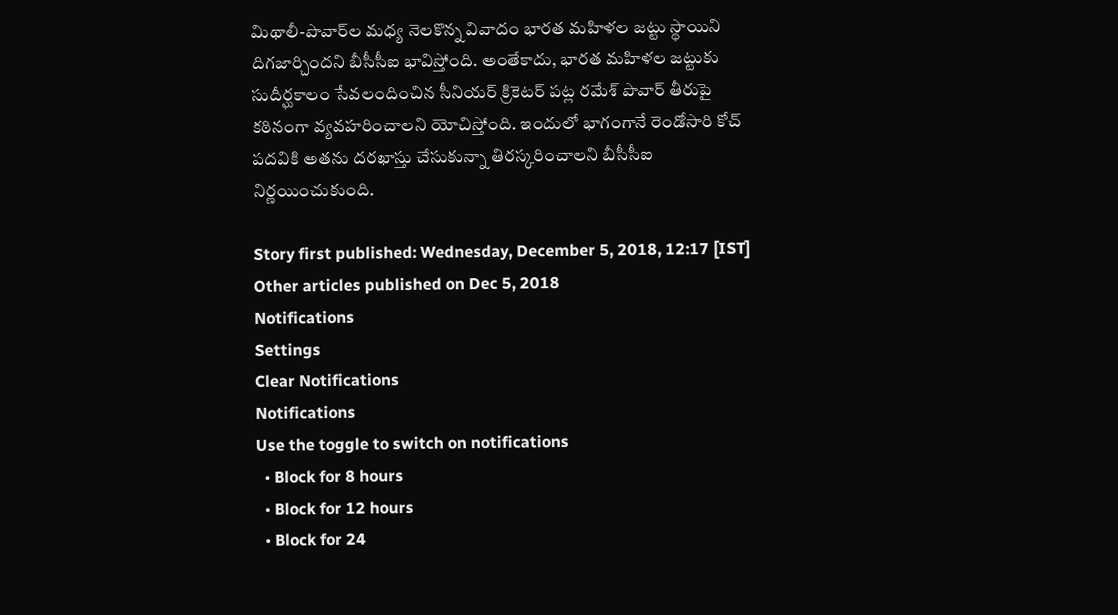మిథాలీ-పొవార్‌ల మధ్య నెలకొన్న వివాదం భారత మహిళల జట్టు‌ స్థాయిని దిగజార్చిందని బీసీసీఐ భావిస్తోంది. అంతేకాదు, భారత మహిళల జట్టుకు సుదీర్ఘకాలం సేవలందించిన సీనియర్ క్రికెటర్ పట్ల రమేశ్ పొవార్‌ తీరుపై కఠినంగా వ్యవహరించాలని యోచిస్తోంది. ఇందులో భాగంగానే రెండోసారి కోచ్ పదవికి అతను దరఖాస్తు చేసుకున్నా తిరస్కరించాలని బీసీసీఐ నిర్ణయించుకుంది.

Story first published: Wednesday, December 5, 2018, 12:17 [IST]
Other articles published on Dec 5, 2018
Notifications
Settings
Clear Notifications
Notifications
Use the toggle to switch on notifications
  • Block for 8 hours
  • Block for 12 hours
  • Block for 24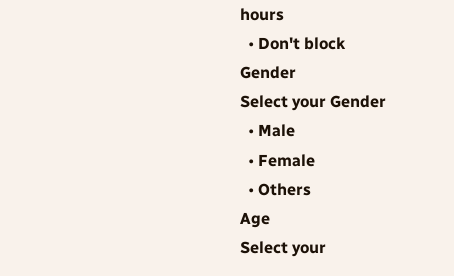hours
  • Don't block
Gender
Select your Gender
  • Male
  • Female
  • Others
Age
Select your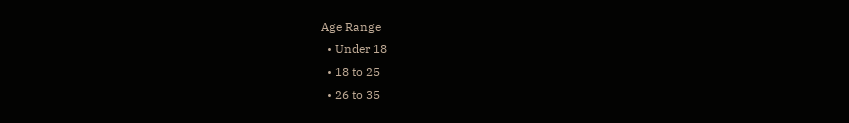Age Range
  • Under 18
  • 18 to 25
  • 26 to 35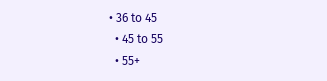• 36 to 45
  • 45 to 55
  • 55+